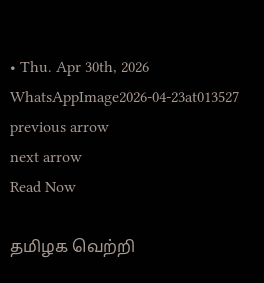• Thu. Apr 30th, 2026
WhatsAppImage2026-04-23at013527
previous arrow
next arrow
Read Now

தமிழக வெற்றி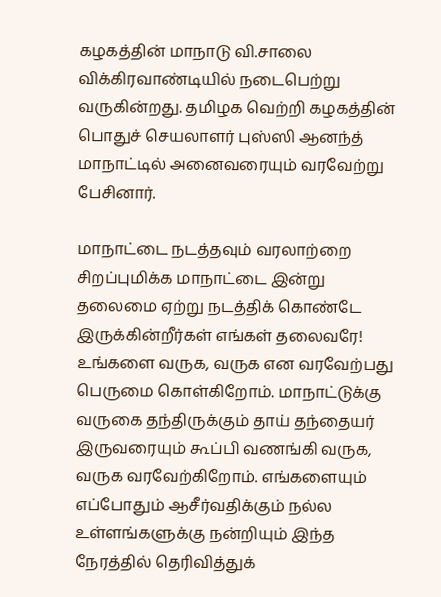கழகத்தின் மாநாடு வி.சாலை விக்கிரவாண்டியில் நடைபெற்று வருகின்றது. தமிழக வெற்றி கழகத்தின் பொதுச் செயலாளர் புஸ்ஸி ஆனந்த் மாநாட்டில் அனைவரையும் வரவேற்று பேசினார்.

மாநாட்டை நடத்தவும் வரலாற்றை சிறப்புமிக்க மாநாட்டை இன்று தலைமை ஏற்று நடத்திக் கொண்டே இருக்கின்றீர்கள் எங்கள் தலைவரே! உங்களை வருக, வருக என வரவேற்பது பெருமை கொள்கிறோம். மாநாட்டுக்கு வருகை தந்திருக்கும் தாய் தந்தையர் இருவரையும் கூப்பி வணங்கி வருக, வருக வரவேற்கிறோம். எங்களையும் எப்போதும் ஆசீர்வதிக்கும் நல்ல உள்ளங்களுக்கு நன்றியும் இந்த நேரத்தில் தெரிவித்துக்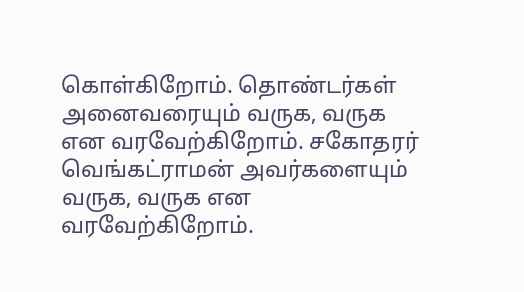கொள்கிறோம். தொண்டர்கள் அனைவரையும் வருக, வருக என வரவேற்கிறோம். சகோதரர் வெங்கட்ராமன் அவர்களையும் வருக, வருக என வரவேற்கிறோம்.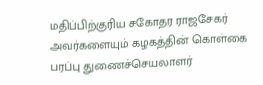மதிப்பிற்குரிய சகோதர ராஜசேகர் அவர்களையும் கழகத்தின் கொள்கை பரப்பு துணைச்செயலாளர்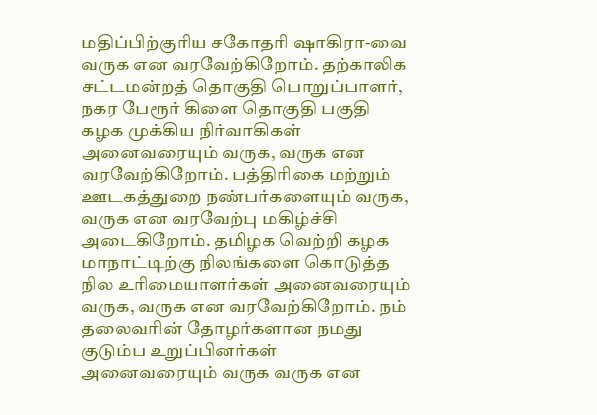மதிப்பிற்குரிய சகோதரி ஷாகிரா-வை வருக என வரவேற்கிறோம். தற்காலிக சட்டமன்றத் தொகுதி பொறுப்பாளர், நகர பேரூர் கிளை தொகுதி பகுதி கழக முக்கிய நிர்வாகிகள் அனைவரையும் வருக, வருக என வரவேற்கிறோம். பத்திரிகை மற்றும் ஊடகத்துறை நண்பர்களையும் வருக, வருக என வரவேற்பு மகிழ்ச்சி அடைகிறோம். தமிழக வெற்றி கழக மாநாட்டிற்கு நிலங்களை கொடுத்த நில உரிமையாளர்கள் அனைவரையும் வருக, வருக என வரவேற்கிறோம். நம் தலைவரின் தோழர்களான நமது குடும்ப உறுப்பினர்கள் அனைவரையும் வருக வருக என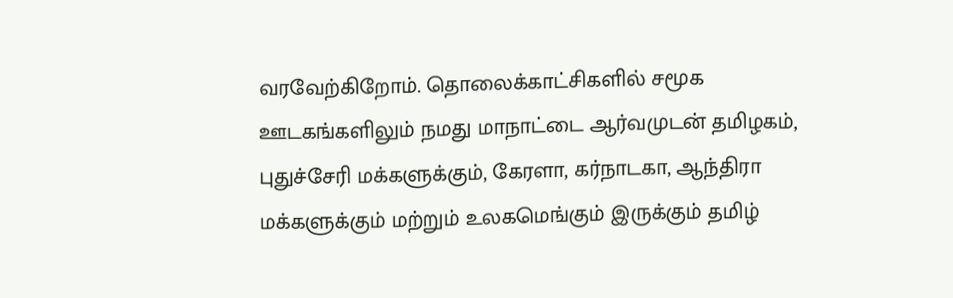வரவேற்கிறோம். தொலைக்காட்சிகளில் சமூக ஊடகங்களிலும் நமது மாநாட்டை ஆர்வமுடன் தமிழகம், புதுச்சேரி மக்களுக்கும், கேரளா, கர்நாடகா, ஆந்திரா மக்களுக்கும் மற்றும் உலகமெங்கும் இருக்கும் தமிழ்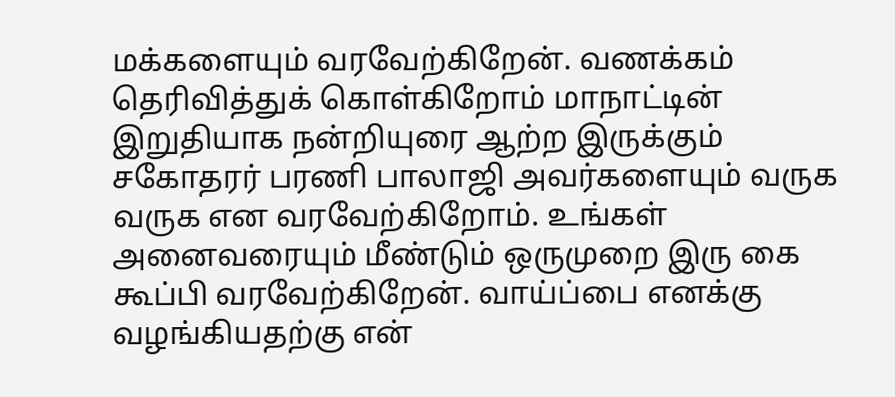மக்களையும் வரவேற்கிறேன். வணக்கம் தெரிவித்துக் கொள்கிறோம் மாநாட்டின் இறுதியாக நன்றியுரை ஆற்ற இருக்கும் சகோதரர் பரணி பாலாஜி அவர்களையும் வருக வருக என வரவேற்கிறோம். உங்கள் அனைவரையும் மீண்டும் ஒருமுறை இரு கை கூப்பி வரவேற்கிறேன். வாய்ப்பை எனக்கு வழங்கியதற்கு என்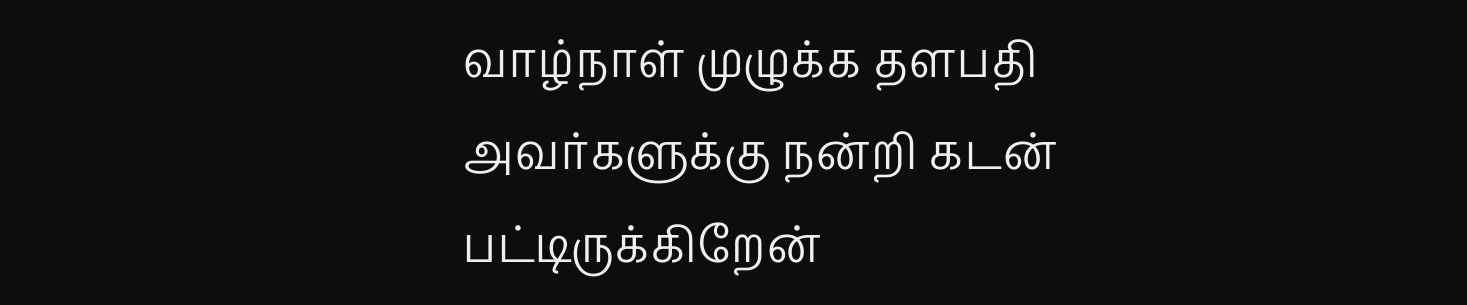வாழ்நாள் முழுக்க தளபதி அவர்களுக்கு நன்றி கடன் பட்டிருக்கிறேன்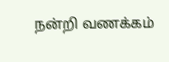நன்றி வணக்கம்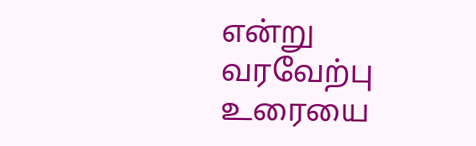என்று வரவேற்பு உரையை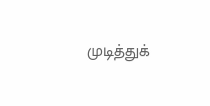முடித்துக்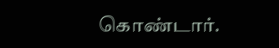கொண்டார்.